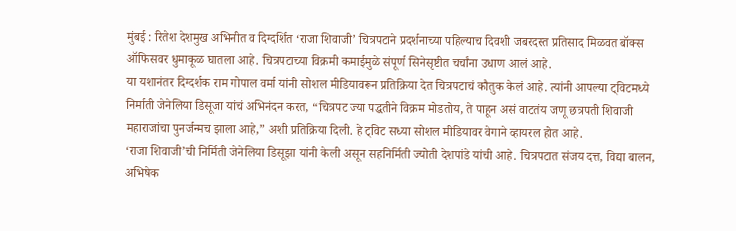मुंबई : रितेश देशमुख अभिनीत व दिग्दर्शित ‘राजा शिवाजी’ चित्रपटाने प्रदर्शनाच्या पहिल्याच दिवशी जबरदस्त प्रतिसाद मिळवत बॉक्स ऑफिसवर धुमाकूळ घातला आहे. चित्रपटाच्या विक्रमी कमाईमुळे संपूर्ण सिनेसृष्टीत चर्चांना उधाण आलं आहे.
या यशानंतर दिग्दर्शक राम गोपाल वर्मा यांनी सोशल मीडियावरून प्रतिक्रिया देत चित्रपटाचं कौतुक केलं आहे. त्यांनी आपल्या ट्विटमध्ये निर्माती जेनेलिया डिसूजा यांचं अभिनंदन करत, “चित्रपट ज्या पद्धतीने विक्रम मोडतोय, ते पाहून असं वाटतंय जणू छत्रपती शिवाजी महाराजांचा पुनर्जन्मच झाला आहे,” अशी प्रतिक्रिया दिली. हे ट्विट सध्या सोशल मीडियावर वेगाने व्हायरल होत आहे.
‘राजा शिवाजी’ची निर्मिती जेनेलिया डिसूझा यांनी केली असून सहनिर्मिती ज्योती देशपांडे यांची आहे. चित्रपटात संजय दत्त, विद्या बालन, अभिषेक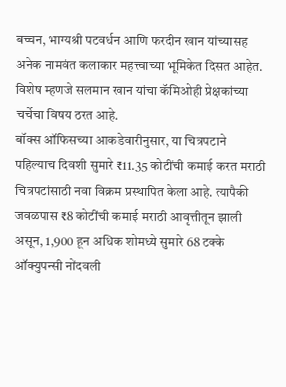बच्चन, भाग्यश्री पटवर्धन आणि फरदीन खान यांच्यासह अनेक नामवंत कलाकार महत्त्वाच्या भूमिकेत दिसत आहेत. विशेष म्हणजे सलमान खान यांचा कॅमिओही प्रेक्षकांच्या चर्चेचा विषय ठरत आहे.
बॉक्स ऑफिसच्या आकडेवारीनुसार, या चित्रपटाने पहिल्याच दिवशी सुमारे ₹11.35 कोटींची कमाई करत मराठी चित्रपटांसाठी नवा विक्रम प्रस्थापित केला आहे. त्यापैकी जवळपास ₹8 कोटींची कमाई मराठी आवृत्तीतून झाली असून, 1,900 हून अधिक शोमध्ये सुमारे 68 टक्के ऑक्युपन्सी नोंदवली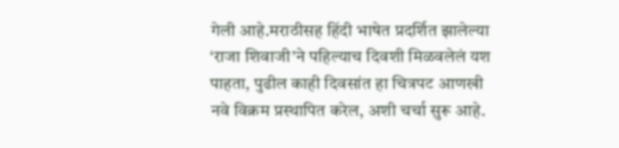गेली आहे.मराठीसह हिंदी भाषेत प्रदर्शित झालेल्या ‘राजा शिवाजी’ने पहिल्याच दिवशी मिळवलेलं यश पाहता, पुढील काही दिवसांत हा चित्रपट आणखी नवे विक्रम प्रस्थापित करेल, अशी चर्चा सुरू आहे.